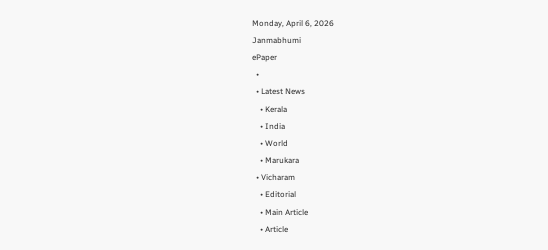Monday, April 6, 2026
Janmabhumi
ePaper
  •
  • Latest News
    • Kerala
    • India
    • World
    • Marukara
  • Vicharam
    • Editorial
    • Main Article
    • Article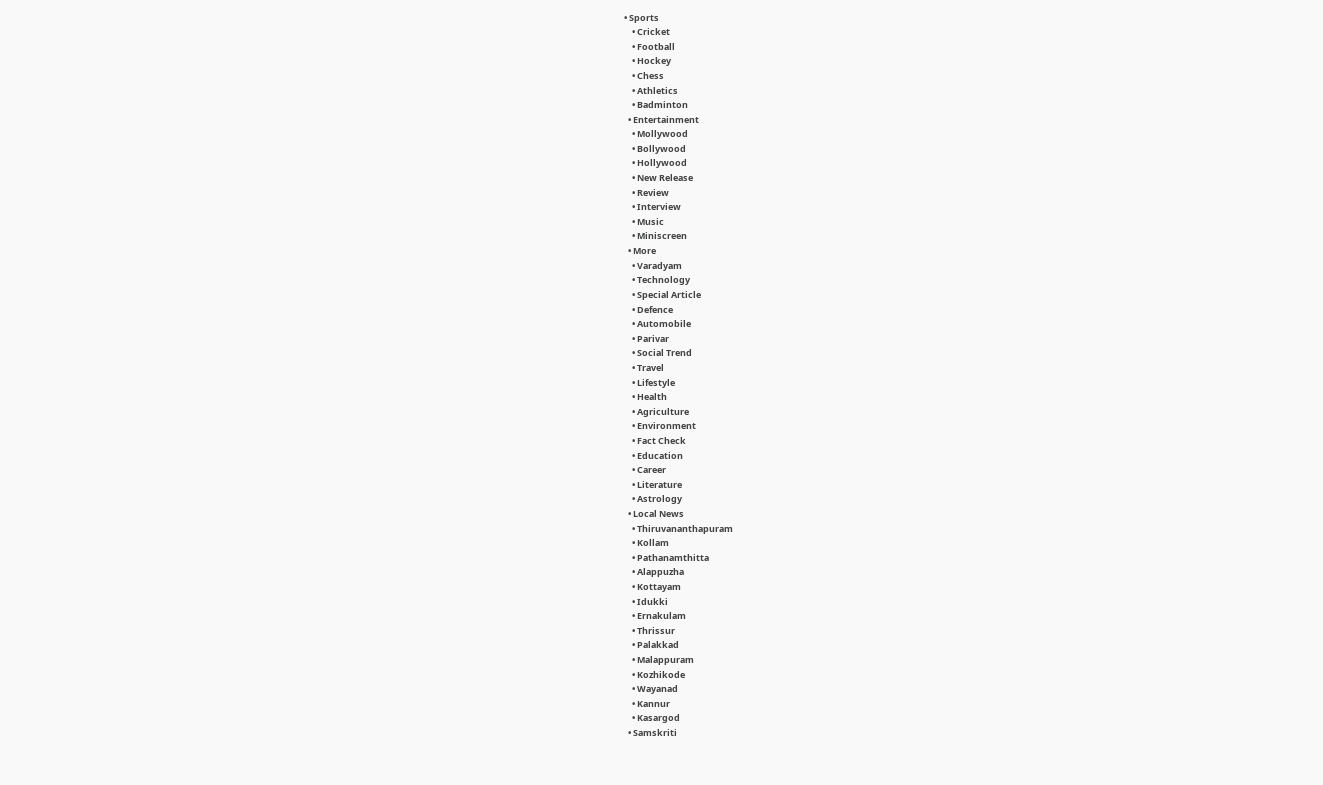• Sports
    • Cricket
    • Football
    • Hockey
    • Chess
    • Athletics
    • Badminton
  • Entertainment
    • Mollywood
    • Bollywood
    • Hollywood
    • New Release
    • Review
    • Interview
    • Music
    • Miniscreen
  • More
    • Varadyam
    • Technology
    • Special Article
    • Defence
    • Automobile
    • Parivar
    • Social Trend
    • Travel
    • Lifestyle
    • Health
    • Agriculture
    • Environment
    • Fact Check
    • Education
    • Career
    • Literature
    • Astrology
  • Local News
    • Thiruvananthapuram
    • Kollam
    • Pathanamthitta
    • Alappuzha
    • Kottayam
    • Idukki
    • Ernakulam
    • Thrissur
    • Palakkad
    • Malappuram
    • Kozhikode
    • Wayanad
    • Kannur
    • Kasargod
  • Samskriti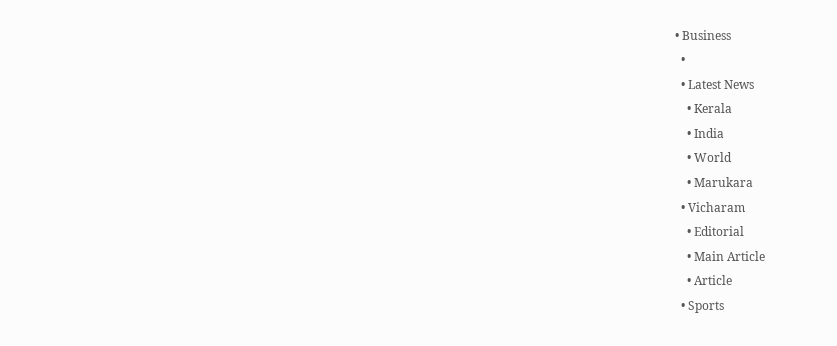• Business
  •
  • Latest News
    • Kerala
    • India
    • World
    • Marukara
  • Vicharam
    • Editorial
    • Main Article
    • Article
  • Sports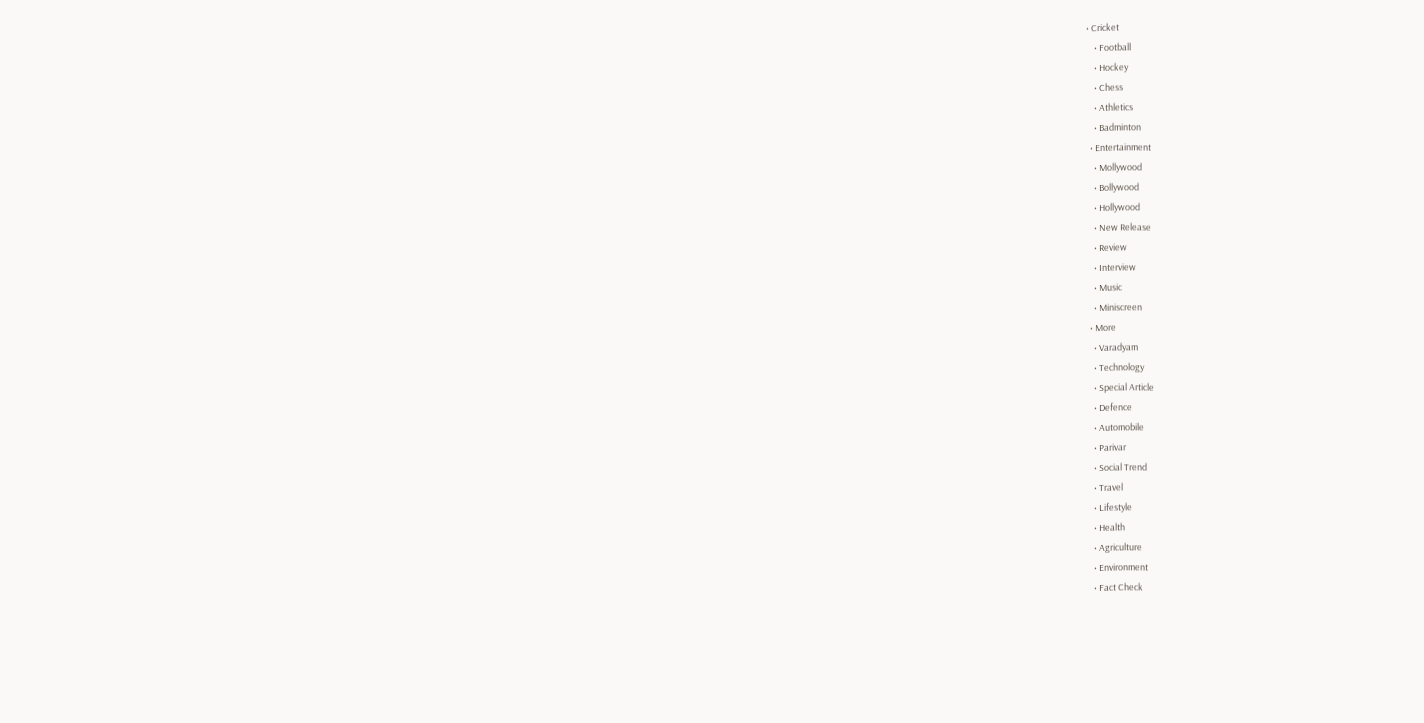• Cricket
    • Football
    • Hockey
    • Chess
    • Athletics
    • Badminton
  • Entertainment
    • Mollywood
    • Bollywood
    • Hollywood
    • New Release
    • Review
    • Interview
    • Music
    • Miniscreen
  • More
    • Varadyam
    • Technology
    • Special Article
    • Defence
    • Automobile
    • Parivar
    • Social Trend
    • Travel
    • Lifestyle
    • Health
    • Agriculture
    • Environment
    • Fact Check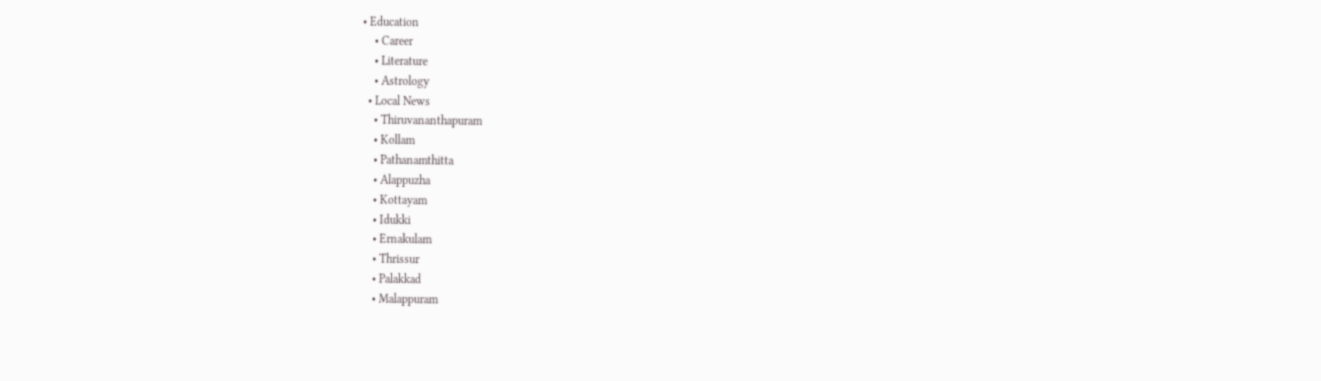• Education
    • Career
    • Literature
    • Astrology
  • Local News
    • Thiruvananthapuram
    • Kollam
    • Pathanamthitta
    • Alappuzha
    • Kottayam
    • Idukki
    • Ernakulam
    • Thrissur
    • Palakkad
    • Malappuram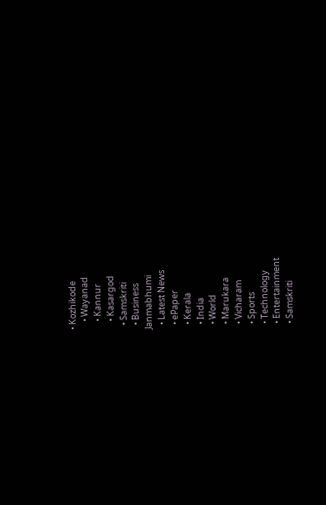• Kozhikode
    • Wayanad
    • Kannur
    • Kasargod
  • Samskriti
  • Business
Janmabhumi
  • Latest News
  • ePaper
  • Kerala
  • India
  • World
  • Marukara
  • Vicharam
  • Sports
  • Technology
  • Entertainment
  • Samskriti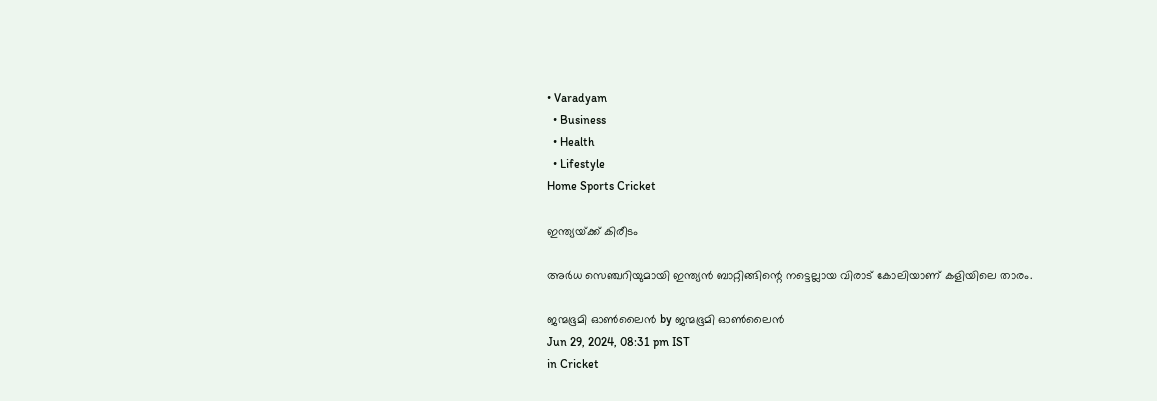• Varadyam
  • Business
  • Health
  • Lifestyle
Home Sports Cricket

ഇന്ത്യയ്‌ക്ക് കിരീടം

അർധ സെഞ്ചറിയുമായി ഇന്ത്യൻ ബാറ്റിങ്ങിന്റെ നട്ടെല്ലായ വിരാട് കോലിയാണ് കളിയിലെ താരം.

ജന്മഭൂമി ഓണ്‍ലൈന്‍ by ജന്മഭൂമി ഓണ്‍ലൈന്‍
Jun 29, 2024, 08:31 pm IST
in Cricket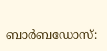ബാര്‍ബഡോസ്: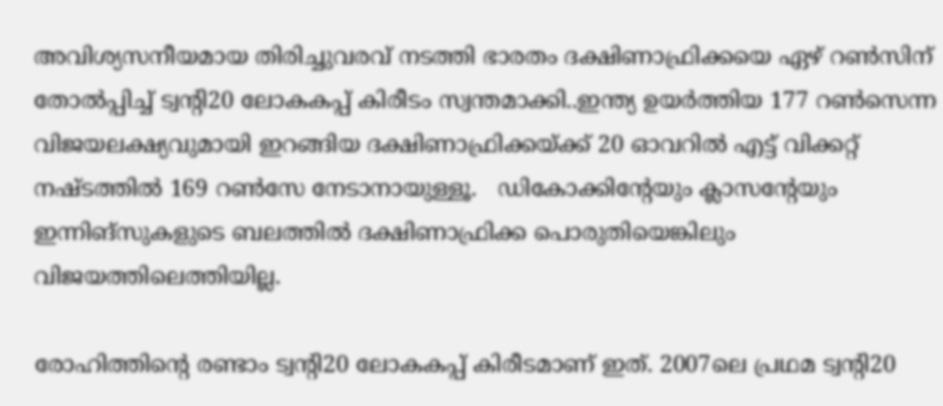അവിശ്യസനീയമായ തിരിച്ചുവരവ് നടത്തി ഭാരതം ദക്ഷിണാഫ്രിക്കയെ ഏഴ് റണ്‍സിന് തോല്‍പ്പിച്ച് ട്വന്റി20 ലോകകപ്പ് കിരീടം സ്വന്തമാക്കി..ഇന്ത്യ ഉയര്‍ത്തിയ 177 റണ്‍സെന്ന വിജയലക്ഷ്യവുമായി ഇറങ്ങിയ ദക്ഷിണാഫ്രിക്കയ്‌ക്ക് 20 ഓവറില്‍ എട്ട് വിക്കറ്റ് നഷ്ടത്തില്‍ 169 റണ്‍സേ നേടാനായുള്ളൂ.   ഡികോക്കിന്റേയും ക്ലാസന്റേയും ഇന്നിങ്‌സുകളുടെ ബലത്തില്‍ ദക്ഷിണാഫ്രിക്ക പൊരുതിയെങ്കിലും വിജയത്തിലെത്തിയില്ല.

രോഹിത്തിന്റെ രണ്ടാം ട്വന്റി20 ലോകകപ്പ് കിരീടമാണ് ഇത്. 2007ലെ പ്രഥമ ട്വന്റി20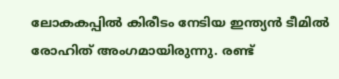ലോകകപ്പിൽ കിരീടം നേടിയ ഇന്ത്യൻ ടീമിൽ രോഹിത് അംഗമായിരുന്നു. രണ്ട്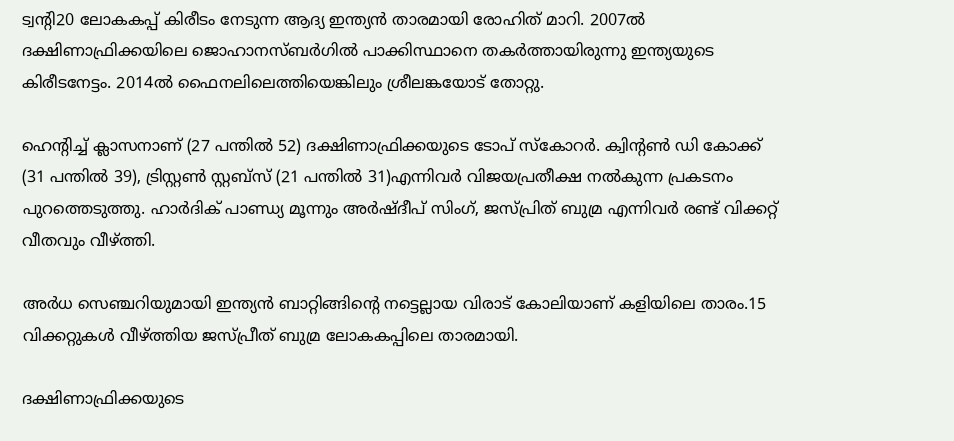ട്വന്റി20 ലോകകപ്പ് കിരീടം നേടുന്ന ആദ്യ ഇന്ത്യൻ താരമായി രോഹിത് മാറി. 2007ൽ ദക്ഷിണാഫ്രിക്കയിലെ ജൊഹാനസ്ബർഗിൽ പാക്കിസ്ഥാനെ തകർത്തായിരുന്നു ഇന്ത്യയുടെ കിരീടനേട്ടം. 2014ൽ ഫൈനലിലെത്തിയെങ്കിലും ശ്രീലങ്കയോട് തോറ്റു.

ഹെന്റിച്ച് ക്ലാസനാണ് (27 പന്തില്‍ 52) ദക്ഷിണാഫ്രിക്കയുടെ ടോപ് സ്‌കോറര്‍. ക്വിന്റണ്‍ ഡി കോക്ക് (31 പന്തില്‍ 39), ട്രിസ്റ്റണ്‍ സ്റ്റബ്‌സ് (21 പന്തില്‍ 31)എന്നിവര്‍ വിജയപ്രതീക്ഷ നല്‍കുന്ന പ്രകടനം പുറത്തെടുത്തു. ഹാര്‍ദിക് പാണ്ഡ്യ മൂന്നും അര്‍ഷ്ദീപ് സിംഗ്, ജസ്പ്രിത് ബുമ്ര എന്നിവര്‍ രണ്ട് വിക്കറ്റ് വീതവും വീഴ്‌ത്തി.

അർധ സെഞ്ചറിയുമായി ഇന്ത്യൻ ബാറ്റിങ്ങിന്റെ നട്ടെല്ലായ വിരാട് കോലിയാണ് കളിയിലെ താരം.15 വിക്കറ്റുകൾ‌ വീഴ്‌ത്തിയ ജസ്പ്രീത് ബുമ്ര ലോകകപ്പിലെ താരമായി.

ദക്ഷിണാഫ്രിക്കയുടെ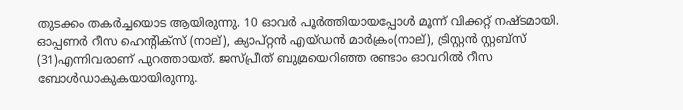തുടക്കം തകര്‍ച്ചയൊട ആയിരുന്നു. 10 ഓവര്‍ പൂര്‍ത്തിയായപ്പോള്‍ മൂന്ന് വിക്കറ്റ് നഷ്ടമായി. ഓപ്പണര്‍ റീസ ഹെന്റിക്‌സ് (നാല്), ക്യാപ്റ്റന്‍ എയ്ഡന്‍ മാര്‍ക്രം(നാല്), ട്രിസ്റ്റന്‍ സ്റ്റബ്‌സ് (31)എന്നിവരാണ് പുറത്തായത്. ജസ്പ്രീത് ബുമ്രയെറിഞ്ഞ രണ്ടാം ഓവറില്‍ റീസ ബോള്‍ഡാകുകയായിരുന്നു.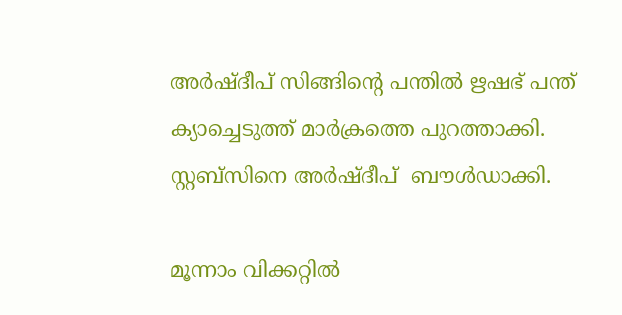അര്‍ഷ്ദീപ് സിങ്ങിന്റെ പന്തില്‍ ഋഷഭ് പന്ത് ക്യാച്ചെടുത്ത് മാര്‍ക്രത്തെ പുറത്താക്കി. സ്റ്റബ്‌സിനെ അര്‍ഷ്ദീപ്  ബൗള്‍ഡാക്കി.

മൂന്നാം വിക്കറ്റില്‍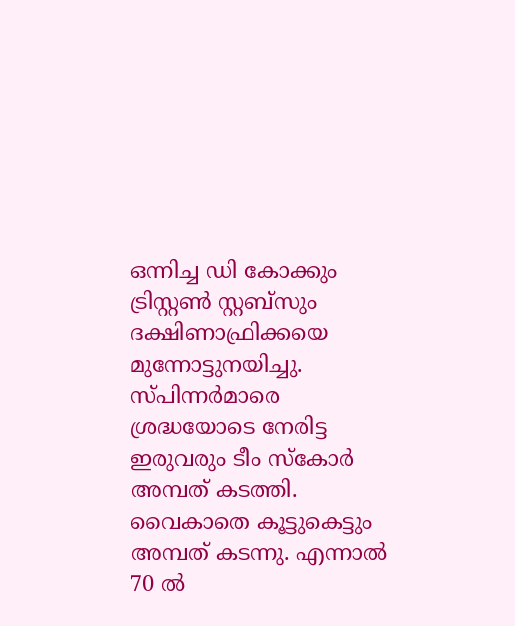ഒന്നിച്ച ഡി കോക്കും ട്രിസ്റ്റണ്‍ സ്റ്റബ്‌സും ദക്ഷിണാഫ്രിക്കയെ മുന്നോട്ടുനയിച്ചു. സ്പിന്നര്‍മാരെ ശ്രദ്ധയോടെ നേരിട്ട ഇരുവരും ടീം സ്‌കോര്‍ അമ്പത് കടത്തി. വൈകാതെ കൂട്ടുകെട്ടും അമ്പത് കടന്നു. എന്നാല്‍ 70 ല്‍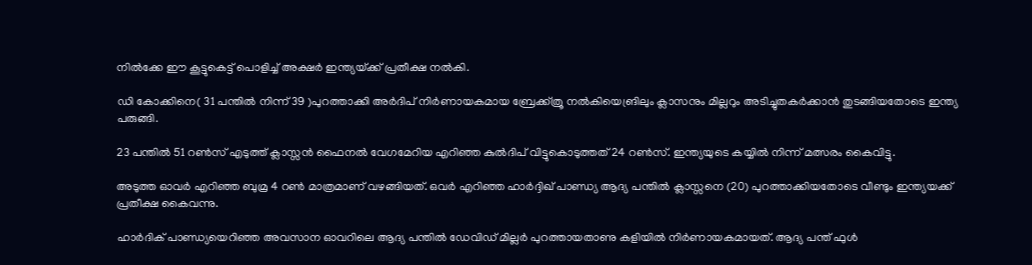നില്‍ക്കേ ഈ കൂട്ടുകെട്ട് പൊളിച്ച് അക്ഷര്‍ ഇന്ത്യയ്‌ക്ക് പ്രതീക്ഷ നല്‍കി.

ഡി കോക്കിനെ( 31 പന്തില്‍ നിന്ന് 39 )പുറത്താക്കി അര്‍ദിപ് നിര്‍ണായകമായ ബ്രേക്ക്ത്രൂ നല്‍കിയെങ്രിലും ക്ലാസനും മില്ലറും അടിച്ചുതകര്‍ക്കാന്‍ തുടങ്ങിയതോടെ ഇന്ത്യ പരുങ്ങി.

23 പന്തില്‍ 51 റണ്‍സ് എടുത്ത് ക്ലാസ്സന്‍ ഫൈനല്‍ വേഗമേറിയ എറിഞ്ഞ കുല്‍ദിപ് വിട്ടുകൊടുത്തത് 24 റണ്‍സ്. ഇന്ത്യയുടെ കയ്യില്‍ നിന്ന് മത്സരം കൈവിട്ടു.

അടുത്ത ഓവര്‍ എറിഞ്ഞ ബുമ്ര 4 റണ്‍ മാത്രമാണ് വഴങ്ങിയത്. ഒവര്‍ എറിഞ്ഞ ഹാര്‍ദ്ദിഖ് പാണ്ഡ്യ ആദ്യ പന്തില്‍ ക്ലാസ്സനെ (20) പുറത്താക്കിയതോടെ വീണ്ടും ഇന്ത്യയക്ക് പ്രതീക്ഷ കൈവന്നു.

ഹാര്‍ദിക് പാണ്ഡ്യയെറിഞ്ഞ അവസാന ഓവറിലെ ആദ്യ പന്തില്‍ ഡേവിഡ് മില്ലര്‍ പുറത്തായതാണു കളിയില്‍ നിര്‍ണായകമായത്. ആദ്യ പന്ത് ഫുൾ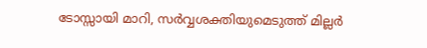ടോസ്സായി മാറി, സർവ്വശക്തിയുമെടുത്ത് മില്ലർ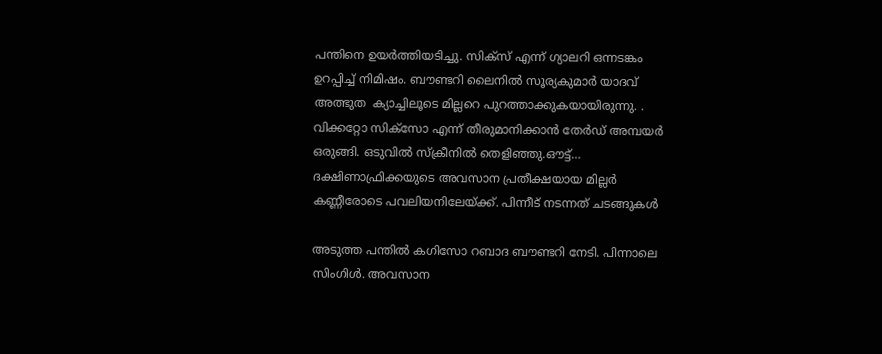പന്തിനെ ഉയർത്തിയടിച്ചു. സിക്സ് എന്ന് ഗ്യാലറി ഒന്നടങ്കം ഉറപ്പിച്ച് നിമിഷം. ബൗണ്ടറി ലൈനില്‍ സൂര്യകുമാര്‍ യാദവ് അത്ഭുത  ക്യാച്ചിലൂടെ മില്ലറെ പുറത്താക്കുകയായിരുന്നു. . വിക്കറ്റോ സിക്സോ എന്ന് തീരുമാനിക്കാൻ തേർഡ് അമ്പയർ ഒരുങ്ങി. ഒടുവിൽ സ്ക്രീനിൽ തെളിഞ്ഞു.ഔട്ട്… ദക്ഷിണാഫ്രിക്കയുടെ അവസാന പ്രതീക്ഷയായ മില്ലർ കണ്ണീരോടെ പവലിയനിലേയ്‌ക്ക്. പിന്നീട് നടന്നത് ചടങ്ങുകൾ

അടുത്ത പന്തില്‍ കഗിസോ റബാദ ബൗണ്ടറി നേടി. പിന്നാലെ സിംഗിള്‍. അവസാന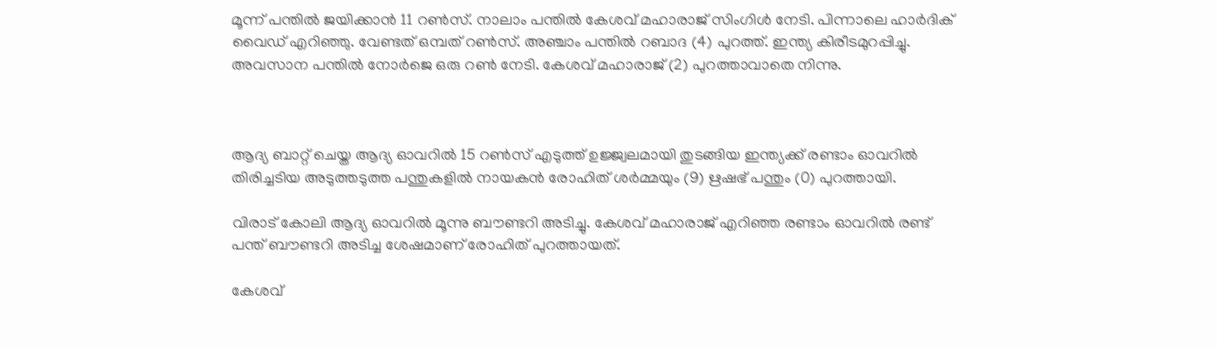മൂന്ന് പന്തില്‍ ജയിക്കാന്‍ 11 റണ്‍സ്. നാലാം പന്തില്‍ കേശവ് മഹാരാജ് സിംഗിള്‍ നേടി. പിന്നാലെ ഹാര്‍ദിക് വൈഡ് എറിഞ്ഞു. വേണ്ടത് ഒമ്പത് റണ്‍സ്. അഞ്ചാം പന്തില്‍ റബാദ (4) പുറത്ത്. ഇന്ത്യ കിരീടമുറപ്പിച്ചു. അവസാന പന്തില്‍ നോര്‍ജെ ഒരു റണ്‍ നേടി. കേശവ് മഹാരാജ് (2) പുറത്താവാതെ നിന്നു.



ആദ്യ ബാറ്റ് ചെയ്ത ആദ്യ ഓവറില്‍ 15 റണ്‍സ് എടുത്ത് ഉജ്ജ്വലമായി തുടങ്ങിയ ഇന്ത്യക്ക് രണ്ടാം ഓവറില്‍ തിരിച്ചടിയ അടുത്തടുത്ത പന്തുകളില്‍ നായകന്‍ രോഹിത് ശര്‍മ്മയും (9) ഋഷഭ് പന്തും (0) പുറത്തായി.

വിരാട് കോലി ആദ്യ ഓവറില്‍ മൂന്നു ബൗണ്ടറി അടിച്ചു. കേശവ് മഹാരാജ് എറിഞ്ഞ രണ്ടാം ഓവറില്‍ രണ്ട് പന്ത് ബൗണ്ടറി അടിച്ച ശേഷമാണ് രോഹിത് പുറത്തായത്.

കേശവ്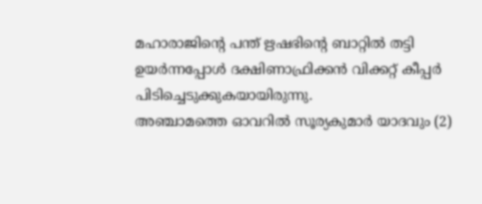മഹാരാജിന്റെ പന്ത് ഋഷഭിന്റെ ബാറ്റിൽ‌ തട്ടി ഉയർന്നപ്പോൾ ദക്ഷിണാഫ്രിക്കൻ വിക്കറ്റ് കീപ്പർ പിടിച്ചെടുക്കുകയായിരുന്നു.
അഞ്ചാമത്തെ ഓവറില്‍ സൂര്യകുമാര്‍ യാദവും (2)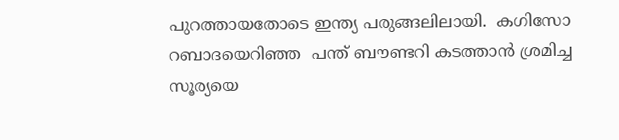പുറത്തായതോടെ ഇന്ത്യ പരുങ്ങലിലായി.  കഗിസോ റബാദയെറിഞ്ഞ  പന്ത് ബൗണ്ടറി കടത്താൻ ശ്രമിച്ച സൂര്യയെ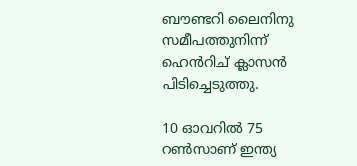ബൗണ്ടറി ലൈനിനു സമീപത്തുനിന്ന് ഹെൻറിച് ക്ലാസൻ പിടിച്ചെടുത്തു.

10 ഓവറില്‍ 75 റണ്‍സാണ് ഇന്ത്യ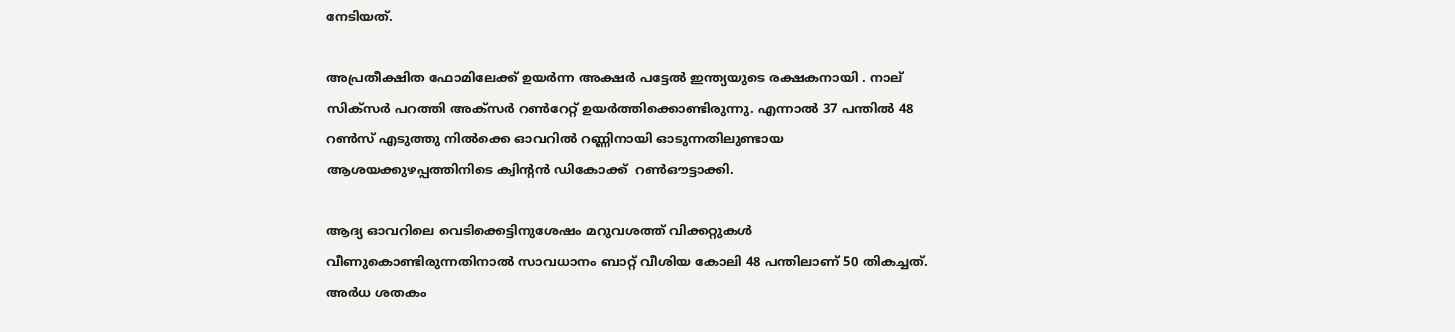നേടിയത്‌.

അപ്രതീക്ഷിത ഫോമിലേക്ക് ഉയര്‍ന്ന അക്ഷര്‍ പട്ടേല്‍ ഇന്ത്യയുടെ രക്ഷകനായി . നാല് സിക്‌സര്‍ പറത്തി അക്‌സര്‍ റണ്‍റേറ്റ് ഉയര്‍ത്തിക്കൊണ്ടിരുന്നു. എന്നാല്‍ 37 പന്തില്‍ 48 റണ്‍സ് എടുത്തു നില്‍ക്കെ ഓവറിൽ റണ്ണിനായി ഓടുന്നതിലുണ്ടായ ആശയക്കുഴപ്പത്തിനിടെ ക്വിന്റൻ ഡികോക്ക്  റൺഔട്ടാക്കി.

ആദ്യ ഓവറിലെ വെടിക്കെട്ടിനുശേഷം മറുവശത്ത് വിക്കറ്റുകള്‍ വീണുകൊണ്ടിരുന്നതിനാല്‍ സാവധാനം ബാറ്റ് വീശിയ കോലി 48 പന്തിലാണ് 50 തികച്ചത്. അര്‍ധ ശതകം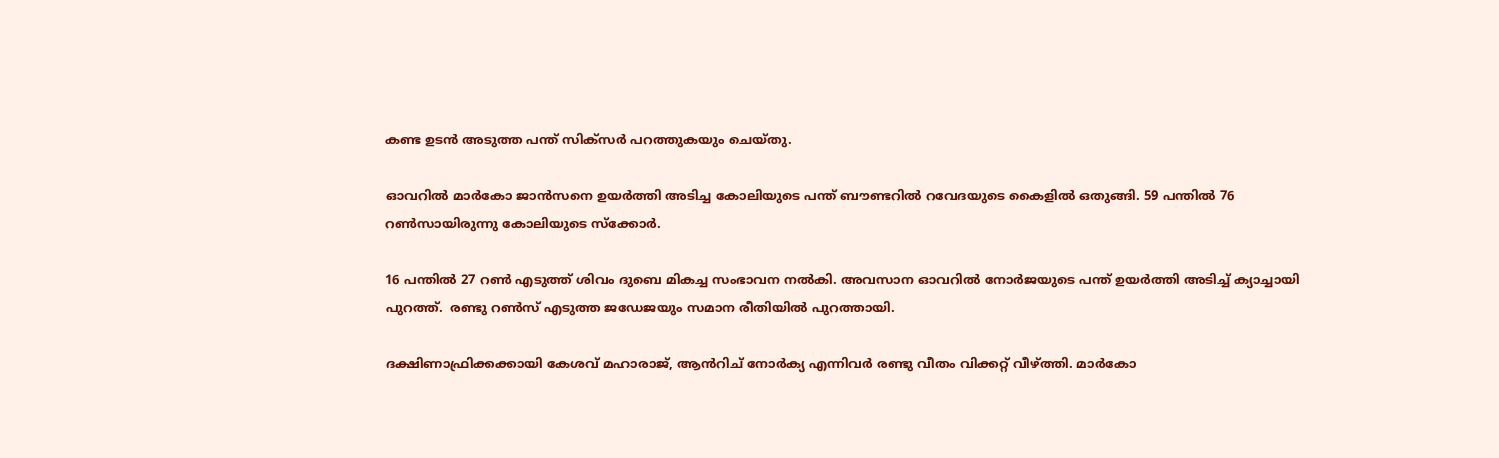കണ്ട ഉടന്‍ അടുത്ത പന്ത് സിക്‌സര്‍ പറത്തുകയും ചെയ്തു.

ഓവറില്‍ മാര്‍കോ ജാന്‍സനെ ഉയര്‍ത്തി അടിച്ച കോലിയുടെ പന്ത് ബൗണ്ടറില്‍ റവേദയുടെ കൈളില്‍ ഒതുങ്ങി. 59 പന്തില്‍ 76 റണ്‍സായിരുന്നു കോലിയുടെ സ്‌ക്കോര്‍.

16 പന്തില്‍ 27 റണ്‍ എടുത്ത് ശിവം ദുബെ മികച്ച സംഭാവന നല്‍കി. അവസാന ഓവറില്‍ നോര്‍ജയുടെ പന്ത് ഉയര്‍ത്തി അടിച്ച് ക്യാച്ചായി പുറത്ത്.  രണ്ടു റണ്‍സ് എടുത്ത ജഡേജയും സമാന രീതിയില്‍ പുറത്തായി.

ദക്ഷിണാഫ്രിക്കക്കായി കേശവ് മഹാരാജ്, ആൻറിച് നോർക്യ എന്നിവർ രണ്ടു വീതം വിക്കറ്റ് വീഴ്‌ത്തി. മാർകോ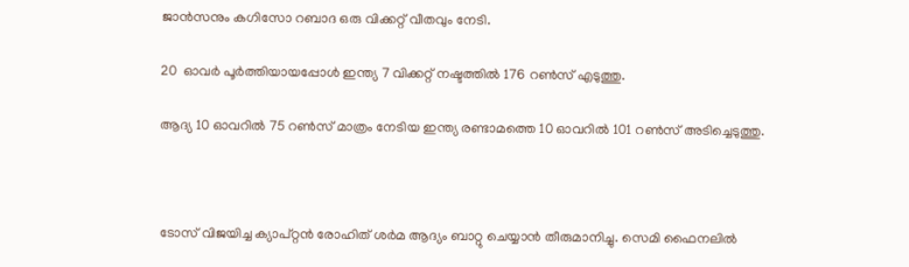ജാൻസനും കഗിസോ റബാദ ഒരു വിക്കറ്റ് വീതവും നേടി.

20  ഓവര്‍ പൂര്‍ത്തിയായപ്പോള്‍ ഇന്ത്യ 7 വിക്കറ്റ് നഷ്ടത്തില്‍ 176 റണ്‍സ് എടുത്തു.

ആദ്യ 10 ഓവറില്‍ 75 റണ്‍സ് മാത്രം നേടിയ ഇന്ത്യ രണ്ടാമത്തെ 10 ഓവറില്‍ 101 റണ്‍സ് അടിച്ചെടുത്തു.



ടോസ് വിജയിച്ച ക്യാപ്റ്റന്‍ രോഹിത് ശര്‍മ ആദ്യം ബാറ്റു ചെയ്യാന്‍ തീരുമാനിച്ചു. സെമി ഫൈനലില്‍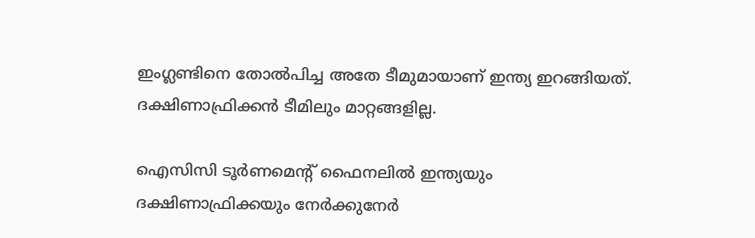ഇംഗ്ലണ്ടിനെ തോല്‍പിച്ച അതേ ടീമുമായാണ് ഇന്ത്യ ഇറങ്ങിയത്. ദക്ഷിണാഫ്രിക്കന്‍ ടീമിലും മാറ്റങ്ങളില്ല.

ഐസിസി ടൂര്‍ണമെന്റ് ഫൈനലില്‍ ഇന്ത്യയും ദക്ഷിണാഫ്രിക്കയും നേര്‍ക്കുനേര്‍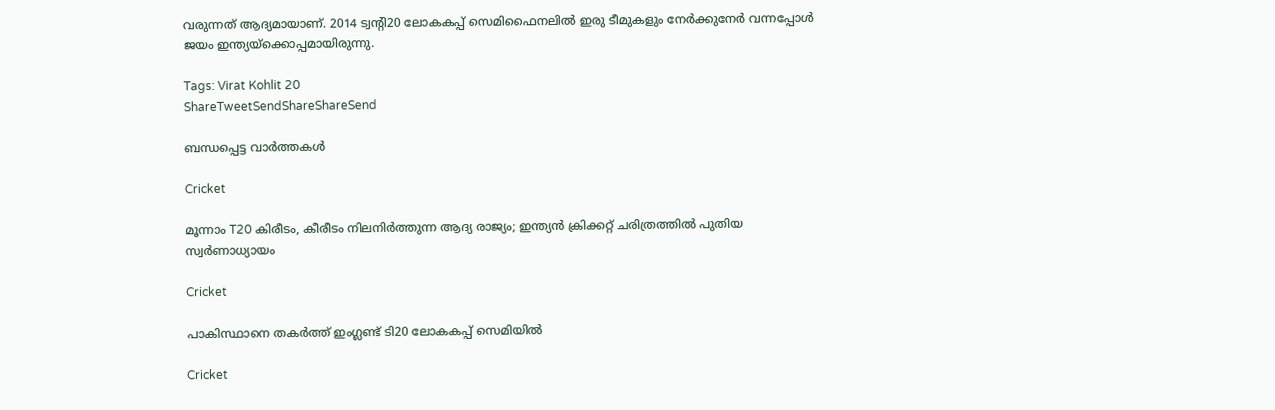വരുന്നത് ആദ്യമായാണ്. 2014 ട്വന്റി20 ലോകകപ്പ് സെമിഫൈനലില്‍ ഇരു ടീമുകളും നേര്‍ക്കുനേര്‍ വന്നപ്പോള്‍ ജയം ഇന്ത്യയ്‌ക്കൊപ്പമായിരുന്നു.

Tags: Virat Kohlit 20
ShareTweetSendShareShareSend

ബന്ധപ്പെട്ട വാര്‍ത്തകള്‍

Cricket

മൂന്നാം T20 കിരീടം, കീരീടം നിലനിര്‍ത്തുന്ന ആദ്യ രാജ്യം; ഇന്ത്യൻ ക്രിക്കറ്റ് ചരിത്രത്തിൽ പുതിയ സ്വർണാധ്യായം

Cricket

പാകിസ്ഥാനെ തകര്‍ത്ത് ഇംഗ്ലണ്ട് ടി20 ലോകകപ്പ് സെമിയില്‍

Cricket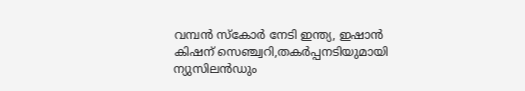വമ്പന്‍ സ്‌കോര്‍ നേടി ഇന്ത്യ, ഇഷാന്‍ കിഷന് സെഞ്ച്വറി,തകര്‍പ്പനടിയുമായി ന്യുസിലന്‍ഡും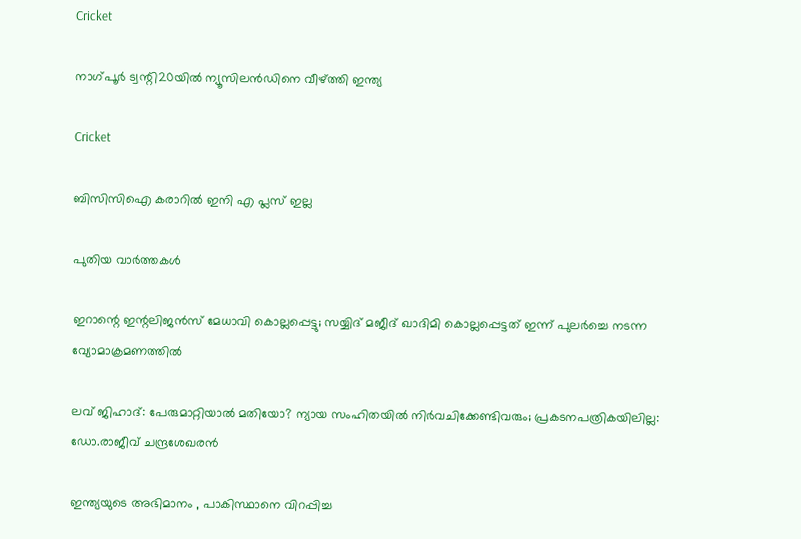Cricket

നാഗ്പൂര്‍ ട്വന്റി20യില്‍ ന്യൂസിലന്‍ഡിനെ വീഴ്‌ത്തി ഇന്ത്യ

Cricket

ബിസിസിഐ കരാറില്‍ ഇനി എ പ്ലസ് ഇല്ല

പുതിയ വാര്‍ത്തകള്‍

ഇറാന്റെ ഇന്റലിജൻസ് മേധാവി കൊല്ലപ്പെട്ടു; സയ്യിദ് മജീദ് ഖാദിമി കൊല്ലപ്പെട്ടത് ഇന്ന് പുലർച്ചെ നടന്ന വ്യോമാക്രമണത്തിൽ

ലവ് ജിഹാദ്: പേരുമാറ്റിയാൽ മതിയോ? ന്യായ സംഹിതയിൽ നിർവചിക്കേണ്ടിവരും; പ്രകടനപത്രികയിലില്ല: ഡോ.രാജീവ് ചന്ദ്രശേഖരൻ

ഇന്ത്യയുടെ അഭിമാനം , പാകിസ്ഥാനെ വിറപ്പിച്ച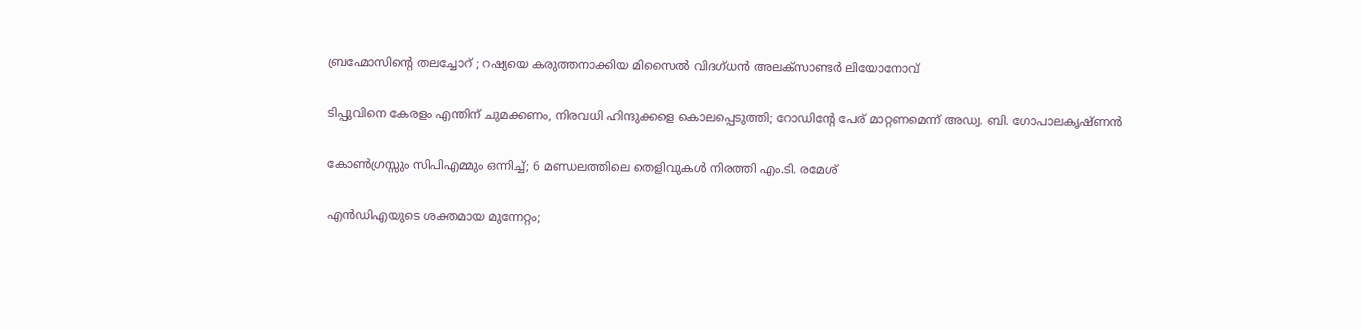ബ്രഹ്മോസിന്റെ തലച്ചോറ് ; റഷ്യയെ കരുത്തനാക്കിയ മിസൈല്‍ വിദഗ്ധന്‍ അലക്സാണ്ടര്‍ ലിയോനോവ്

ടിപ്പുവിനെ കേരളം എന്തിന് ചുമക്കണം, നിരവധി ഹിന്ദുക്കളെ കൊലപ്പെടുത്തി; റോഡിൻ്റേ പേര് മാറ്റണമെന്ന് അഡ്വ. ബി. ഗോപാലകൃഷ്ണൻ

കോൺഗ്രസ്സും സിപിഎമ്മും ഒന്നിച്ച്; 6 മണ്ഡലത്തിലെ തെളിവുകൾ നിരത്തി എം.ടി. രമേശ്

എന്‍ഡിഎയുടെ ശക്തമായ മുന്നേറ്റം;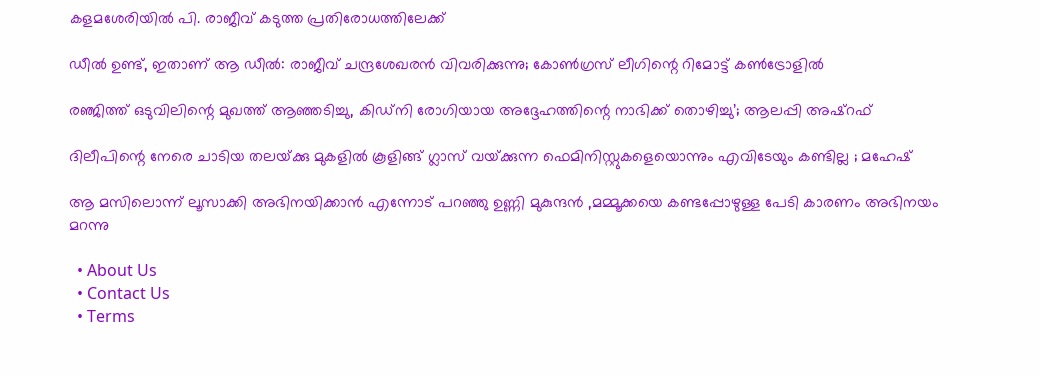കളമശേരിയിൽ പി. രാജീവ് കടുത്ത പ്രതിരോധത്തിലേക്ക്

ഡീൽ ഉണ്ട്, ഇതാണ് ആ ഡീൽ: രാജീവ് ചന്ദ്രശേഖരൻ വിവരിക്കുന്നു; കോൺഗ്രസ് ലീഗിന്റെ റിമോട്ട് കൺട്രോളിൽ

രഞ്ജിത്ത് ഒടുവിലിന്റെ മുഖത്ത് ആഞ്ഞടിച്ചു, കിഡ്‌നി രോഗിയായ അദ്ദേഹത്തിന്റെ നാഭിക്ക് തൊഴിച്ചു’; ആലപ്പി അഷ്‌റഫ്

ദിലീപിന്റെ നേരെ ചാടിയ തലയ്‌ക്കു മുകളിൽ കൂളിങ്ങ് ഗ്ലാസ് വയ്‌ക്കുന്ന ഫെമിനിസ്റ്റുകളെയൊന്നും എവിടേയും കണ്ടില്ല ; മഹേഷ്

ആ മസിലൊന്ന് ലൂസാക്കി അഭിനയിക്കാൻ എന്നോട് പറഞ്ഞു ഉണ്ണി മുകുന്ദൻ ,മമ്മൂക്കയെ കണ്ടപ്പോഴുള്ള പേടി കാരണം അഭിനയം മറന്നു

  • About Us
  • Contact Us
  • Terms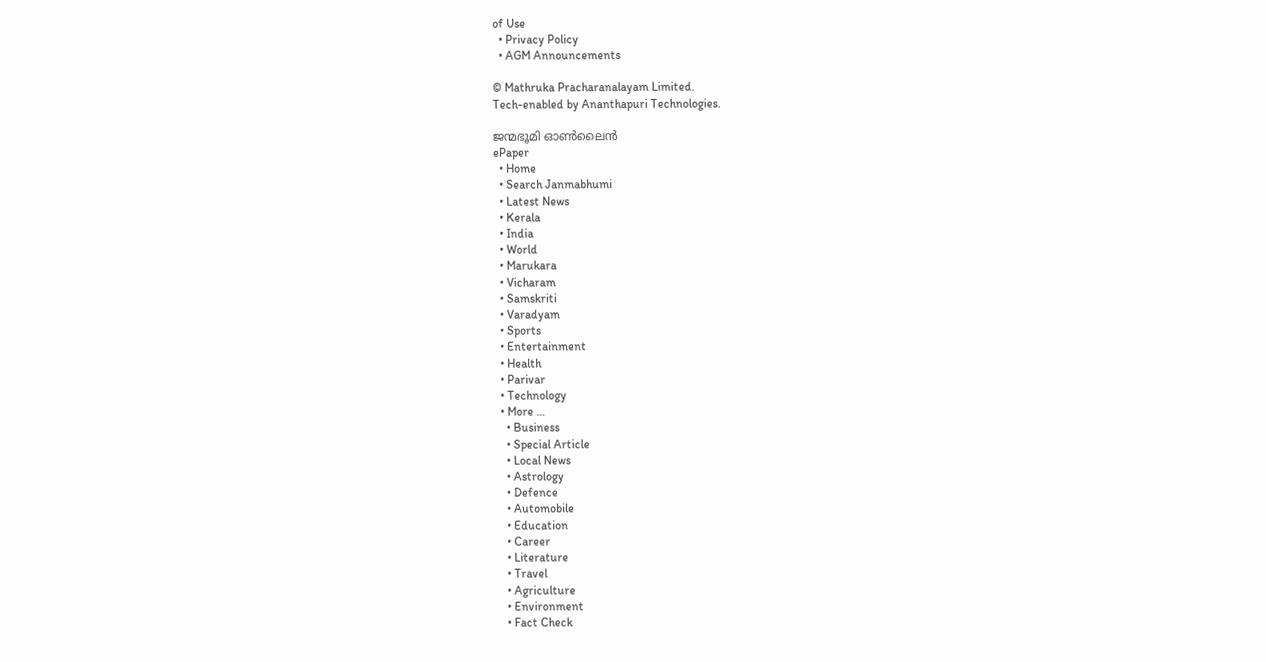of Use
  • Privacy Policy
  • AGM Announcements

© Mathruka Pracharanalayam Limited.
Tech-enabled by Ananthapuri Technologies.

ജന്മഭൂമി ഓണ്‍ലൈന്‍
ePaper
  • Home
  • Search Janmabhumi
  • Latest News
  • Kerala
  • India
  • World
  • Marukara
  • Vicharam
  • Samskriti
  • Varadyam
  • Sports
  • Entertainment
  • Health
  • Parivar
  • Technology
  • More …
    • Business
    • Special Article
    • Local News
    • Astrology
    • Defence
    • Automobile
    • Education
    • Career
    • Literature
    • Travel
    • Agriculture
    • Environment
    • Fact Check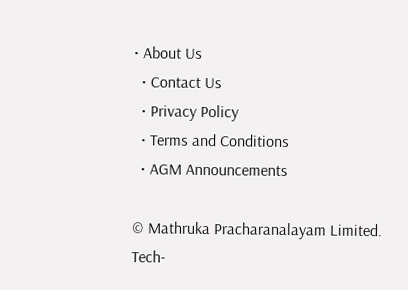• About Us
  • Contact Us
  • Privacy Policy
  • Terms and Conditions
  • AGM Announcements

© Mathruka Pracharanalayam Limited.
Tech-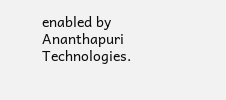enabled by Ananthapuri Technologies.